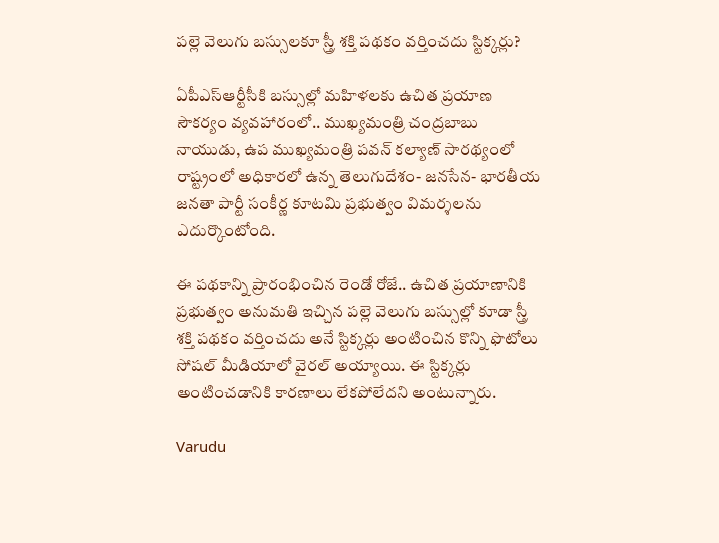పల్లె వెలుగు బస్సులకూ స్త్రీ శక్తి పథకం వర్తించదు స్టిక్కర్లు?

ఏపీఎస్ఆర్టీసీకి బస్సుల్లో మహిళలకు ఉచిత ప్రయాణ సౌకర్యం వ్యవహారంలో.. ముఖ్యమంత్రి చంద్రబాబు నాయుడు, ఉప ముఖ్యమంత్రి పవన్ కల్యాణ్ సారథ్యంలో రాష్ట్రంలో అధికారలో ఉన్న తెలుగుదేశం- జనసేన- భారతీయ జనతా పార్టీ సంకీర్ణ కూటమి ప్రభుత్వం విమర్శలను ఎదుర్కొంటోంది.

ఈ పథకాన్ని ప్రారంభించిన రెండో రోజే.. ఉచిత ప్రయాణానికి ప్రభుత్వం అనుమతి ఇచ్చిన పల్లె వెలుగు బస్సుల్లో కూడా స్త్రీ శక్తి పథకం వర్తించదు అనే స్టిక్కర్లు అంటించిన కొన్ని ఫొటోలు సోషల్ మీడియాలో వైరల్ అయ్యాయి. ఈ స్టిక్కర్లు అంటించడానికి కారణాలు లేకపోలేదని అంటున్నారు.

Varudu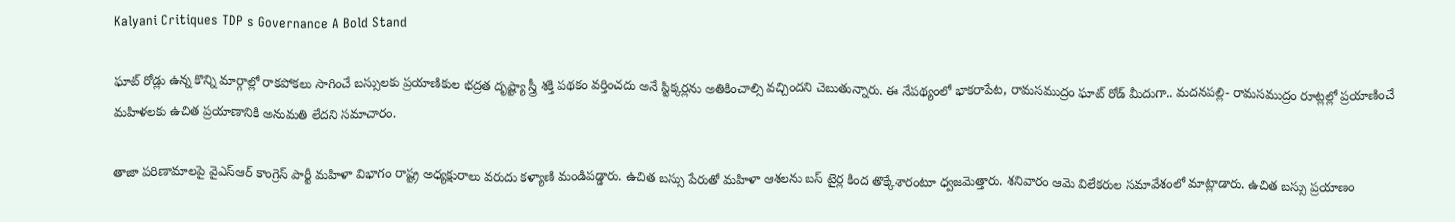Kalyani Critiques TDP s Governance A Bold Stand

ఘాట్ రోడ్లు ఉన్న కొన్ని మార్గాల్లో రాకపోకలు సాగించే బస్సులకు ప్రయాణికుల భద్రత దృష్ట్యా స్త్రీ శక్తి పథకం వర్తించదు అనే స్టిక్కర్లను అతికించాల్సి వచ్చిందని చెబుతున్నారు. ఈ నేపథ్యంలో భాకరాపేట, రామసముద్రం ఘాట్ రోడ్ మీదుగా.. మదనపల్లి- రామసముద్రం రూట్లల్లో ప్రయాణించే మహిళలకు ఉచిత ప్రయాణానికి అనుమతి లేదని సమాచారం.

తాజా పరిణామాలపై వైఎస్ఆర్ కాంగ్రెస్ పార్టీ మ‌హిళా విభాగం రాష్ట్ర అధ్య‌క్షురాలు వ‌రుదు క‌ళ్యాణి మండిప‌డ్డారు. ఉచిత బస్సు పేరుతో మహిళా ఆశలను బస్ టైర్ల కింద తొక్కేశారంటూ ధ్వ‌జ‌మెత్తారు. శనివారం ఆమె విలేకరుల సమావేశంలో మాట్లాడారు. ఉచిత బస్సు ప్రయాణం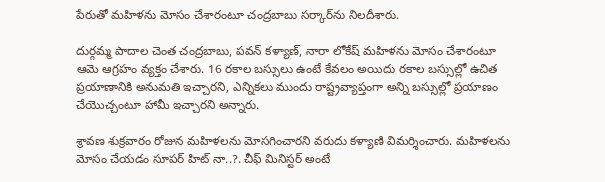పేరుతో మహిళను మోసం చేశారంటూ చంద్రబాబు సర్కార్‌ను నిలదీశారు.

దుర్గమ్మ పాదాల చెంత చంద్రబాబు, పవన్ కళ్యాణ్, నారా లోకేష్ మహిళను మోసం చేశారంటూ ఆమె ఆగ్రహం వ్యక్తం చేశారు. 16 రకాల బస్సులు ఉంటే కేవలం అయిదు రకాల బస్సుల్లో ఉచిత ప్రయాణానికి అనుమతి ఇచ్చారని, ఎన్నికలు ముందు రాష్ట్రవ్యాప్తంగా అన్ని బస్సుల్లో ప్రయాణం చేయొచ్చంటూ హామీ ఇచ్చారని అన్నారు.

శ్రావణ శుక్రవారం రోజున మహిళలను మోసగించారని వరుదు కళ్యాణి విమర్శించారు. మహిళలను మోసం చేయడం సూపర్ హిట్ నా..?. చీఫ్ మినిస్టర్ అంటే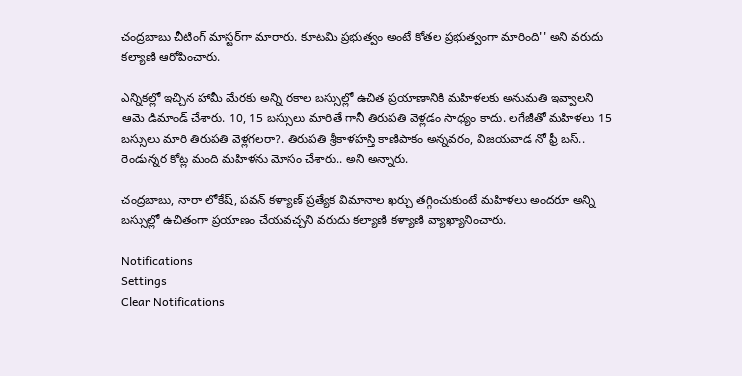చంద్రబాబు చీటింగ్ మాస్టర్‌గా మారారు. కూటమి ప్రభుత్వం అంటే కోతల ప్రభుత్వంగా మారింది'' అని వరుదు కల్యాణి ఆరోపించారు.

ఎన్నికల్లో ఇచ్చిన హామీ మేరకు అన్ని రకాల బస్సుల్లో ఉచిత ప్రయాణానికి మహిళలకు అనుమతి ఇవ్వాలని ఆమె డిమాండ్ చేశారు. 10, 15 బస్సులు మారితే గానీ తిరుపతి వెళ్లడం సాధ్యం కాదు. లగేజీతో మహిళలు 15 బస్సులు మారి తిరుపతి వెళ్లగలరా?. తిరుపతి శ్రీకాళహస్తి కాణిపాకం అన్నవరం, విజయవాడ నో ఫ్రీ బస్.. రెండున్నర కోట్ల మంది మహిళను మోసం చేశారు.. అని అన్నారు.

చంద్రబాబు, నారా లోకేష్, పవన్ కళ్యాణ్ ప్రత్యేక విమానాల ఖర్చు తగ్గించుకుంటే మహిళలు అందరూ అన్ని బస్సుల్లో ఉచితంగా ప్రయాణం చేయవచ్చని వరుదు కల్యాణి కళ్యాణి వ్యాఖ్యానించారు.

Notifications
Settings
Clear Notifications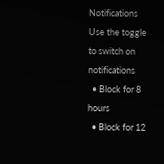Notifications
Use the toggle to switch on notifications
  • Block for 8 hours
  • Block for 12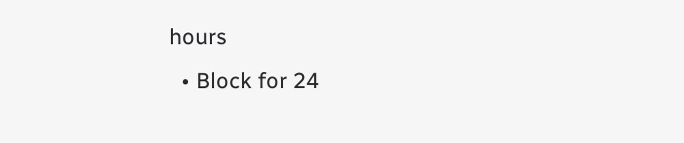hours
  • Block for 24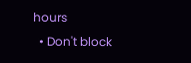hours
  • Don't block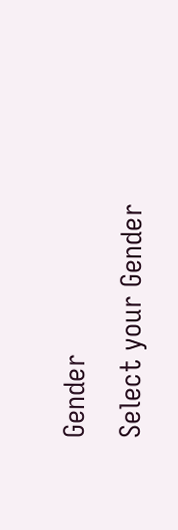Gender
Select your Gender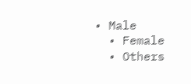• Male
  • Female
  • Others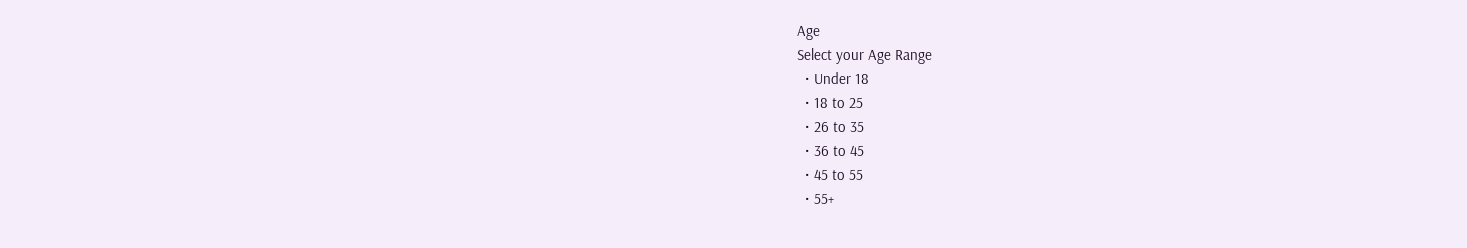Age
Select your Age Range
  • Under 18
  • 18 to 25
  • 26 to 35
  • 36 to 45
  • 45 to 55
  • 55+